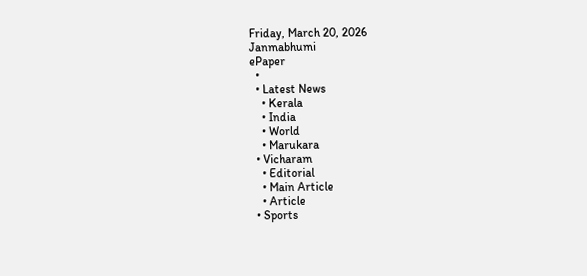Friday, March 20, 2026
Janmabhumi
ePaper
  •
  • Latest News
    • Kerala
    • India
    • World
    • Marukara
  • Vicharam
    • Editorial
    • Main Article
    • Article
  • Sports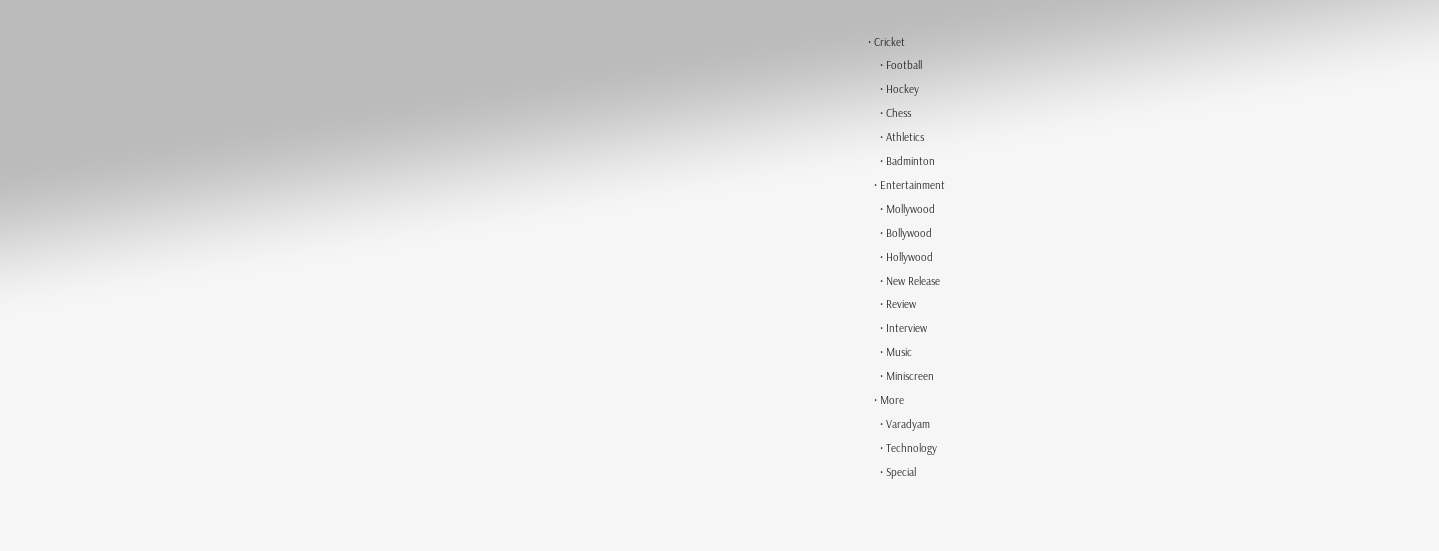• Cricket
    • Football
    • Hockey
    • Chess
    • Athletics
    • Badminton
  • Entertainment
    • Mollywood
    • Bollywood
    • Hollywood
    • New Release
    • Review
    • Interview
    • Music
    • Miniscreen
  • More
    • Varadyam
    • Technology
    • Special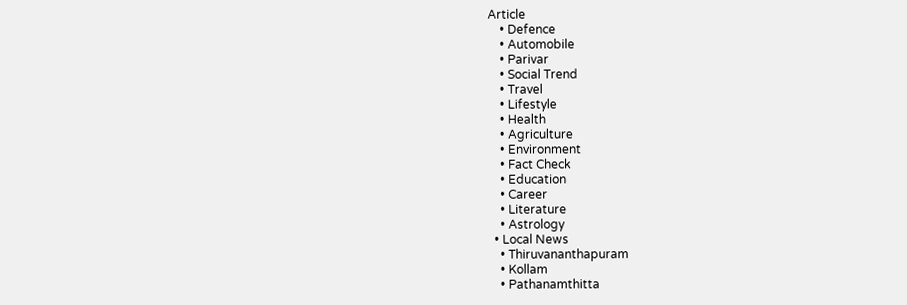Article
    • Defence
    • Automobile
    • Parivar
    • Social Trend
    • Travel
    • Lifestyle
    • Health
    • Agriculture
    • Environment
    • Fact Check
    • Education
    • Career
    • Literature
    • Astrology
  • Local News
    • Thiruvananthapuram
    • Kollam
    • Pathanamthitta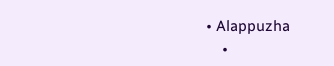• Alappuzha
    •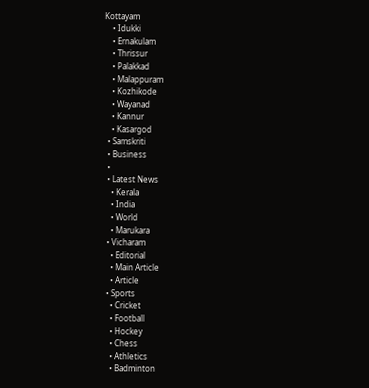Kottayam
    • Idukki
    • Ernakulam
    • Thrissur
    • Palakkad
    • Malappuram
    • Kozhikode
    • Wayanad
    • Kannur
    • Kasargod
  • Samskriti
  • Business
  •
  • Latest News
    • Kerala
    • India
    • World
    • Marukara
  • Vicharam
    • Editorial
    • Main Article
    • Article
  • Sports
    • Cricket
    • Football
    • Hockey
    • Chess
    • Athletics
    • Badminton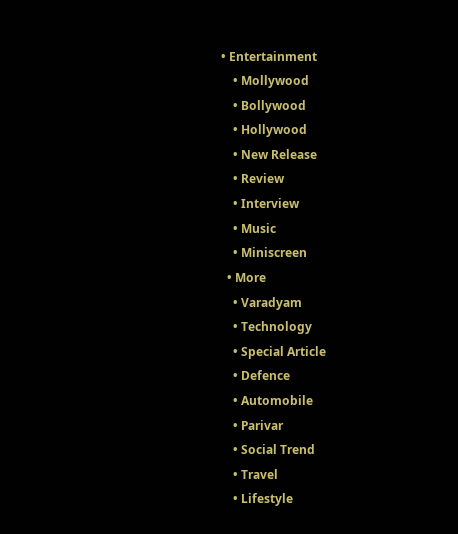• Entertainment
    • Mollywood
    • Bollywood
    • Hollywood
    • New Release
    • Review
    • Interview
    • Music
    • Miniscreen
  • More
    • Varadyam
    • Technology
    • Special Article
    • Defence
    • Automobile
    • Parivar
    • Social Trend
    • Travel
    • Lifestyle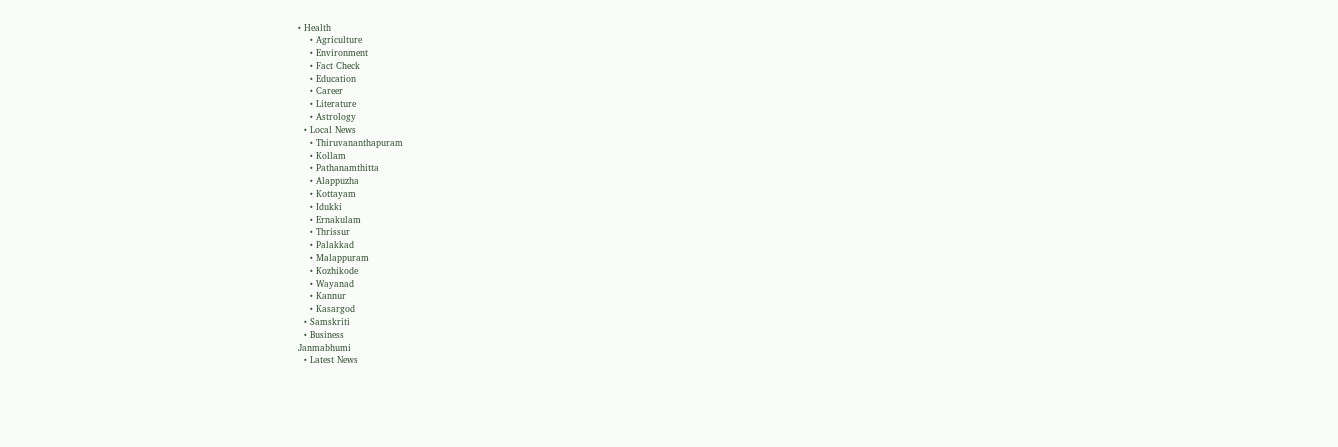• Health
    • Agriculture
    • Environment
    • Fact Check
    • Education
    • Career
    • Literature
    • Astrology
  • Local News
    • Thiruvananthapuram
    • Kollam
    • Pathanamthitta
    • Alappuzha
    • Kottayam
    • Idukki
    • Ernakulam
    • Thrissur
    • Palakkad
    • Malappuram
    • Kozhikode
    • Wayanad
    • Kannur
    • Kasargod
  • Samskriti
  • Business
Janmabhumi
  • Latest News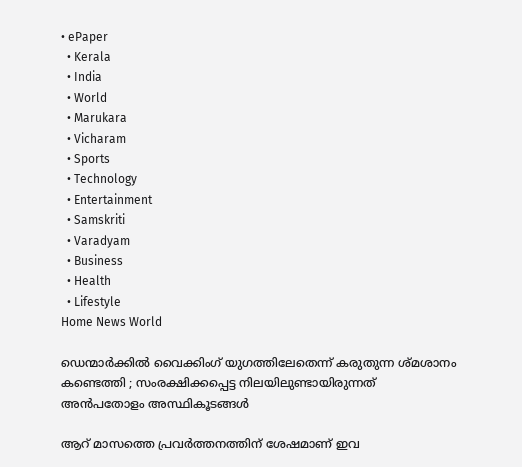• ePaper
  • Kerala
  • India
  • World
  • Marukara
  • Vicharam
  • Sports
  • Technology
  • Entertainment
  • Samskriti
  • Varadyam
  • Business
  • Health
  • Lifestyle
Home News World

ഡെന്മാർക്കിൽ വൈക്കിംഗ് യുഗത്തിലേതെന്ന് കരുതുന്ന ശ്മശാനം കണ്ടെത്തി ; സംരക്ഷിക്കപ്പെട്ട നിലയിലുണ്ടായിരുന്നത് അൻപതോളം അസ്ഥികൂടങ്ങൾ

ആറ് മാസത്തെ പ്രവർത്തനത്തിന് ശേഷമാണ് ഇവ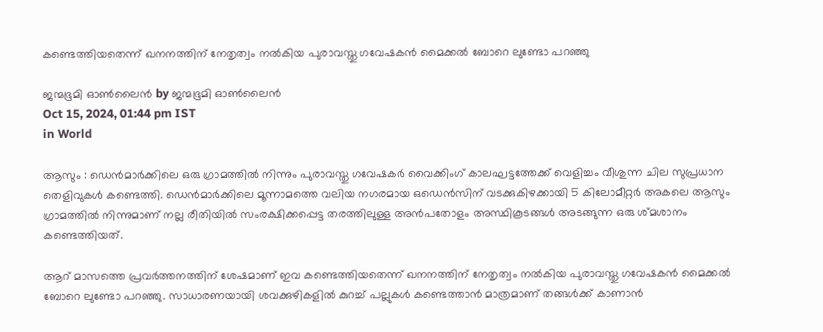കണ്ടെത്തിയതെന്ന് ഖനനത്തിന് നേതൃത്വം നൽകിയ പുരാവസ്തു ഗവേഷകൻ മൈക്കൽ ബോറെ ലുണ്ടോ പറഞ്ഞു

ജന്മഭൂമി ഓണ്‍ലൈന്‍ by ജന്മഭൂമി ഓണ്‍ലൈന്‍
Oct 15, 2024, 01:44 pm IST
in World

ആസും : ഡെൻമാർക്കിലെ ഒരു ഗ്രാമത്തിൽ നിന്നും പുരാവസ്തു ഗവേഷകർ വൈക്കിംഗ് കാലഘട്ടത്തേക്ക് വെളിച്ചം വീശുന്ന ചില സുപ്രധാന തെളിവുകൾ കണ്ടെത്തി. ഡെൻമാർക്കിലെ മൂന്നാമത്തെ വലിയ നഗരമായ ഒഡെൻസിന് വടക്കുകിഴക്കായി 5 കിലോമീറ്റർ അകലെ ആസും ഗ്രാമത്തിൽ നിന്നുമാണ് നല്ല രീതിയിൽ സംരക്ഷിക്കപ്പെട്ട തരത്തിലുള്ള അൻപതോളം അസ്ഥികൂടങ്ങൾ അടങ്ങുന്ന ഒരു ശ്മശാനം കണ്ടെത്തിയത്.

ആറ് മാസത്തെ പ്രവർത്തനത്തിന് ശേഷമാണ് ഇവ കണ്ടെത്തിയതെന്ന് ഖനനത്തിന് നേതൃത്വം നൽകിയ പുരാവസ്തു ഗവേഷകൻ മൈക്കൽ ബോറെ ലുണ്ടോ പറഞ്ഞു. സാധാരണയായി ശവക്കുഴികളിൽ കുറച്ച് പല്ലുകൾ കണ്ടെത്താൻ മാത്രമാണ് തങ്ങൾക്ക് കാണാൻ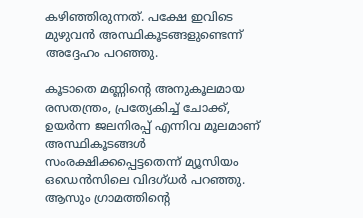കഴിഞ്ഞിരുന്നത്. പക്ഷേ ഇവിടെ മുഴുവൻ അസ്ഥികൂടങ്ങളുണ്ടെന്ന് അദ്ദേഹം പറഞ്ഞു.

കൂടാതെ മണ്ണിന്റെ അനുകൂലമായ രസതന്ത്രം, പ്രത്യേകിച്ച് ചോക്ക്, ഉയർന്ന ജലനിരപ്പ് എന്നിവ മൂലമാണ് അസ്ഥികൂടങ്ങൾ സംരക്ഷിക്കപ്പെട്ടതെന്ന് മ്യൂസിയം ഒഡെൻസിലെ വിദഗ്ധർ പറഞ്ഞു. ആസും ഗ്രാമത്തിന്റെ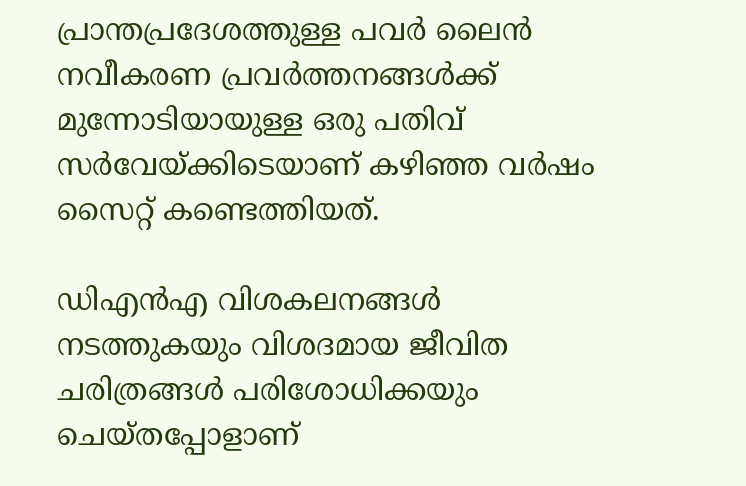പ്രാന്തപ്രദേശത്തുള്ള പവർ ലൈൻ നവീകരണ പ്രവർത്തനങ്ങൾക്ക് മുന്നോടിയായുള്ള ഒരു പതിവ് സർവേയ്‌ക്കിടെയാണ് കഴിഞ്ഞ വർഷം സൈറ്റ് കണ്ടെത്തിയത്.

ഡിഎൻഎ വിശകലനങ്ങൾ നടത്തുകയും വിശദമായ ജീവിത ചരിത്രങ്ങൾ പരിശോധിക്കയും ചെയ്തപ്പോളാണ്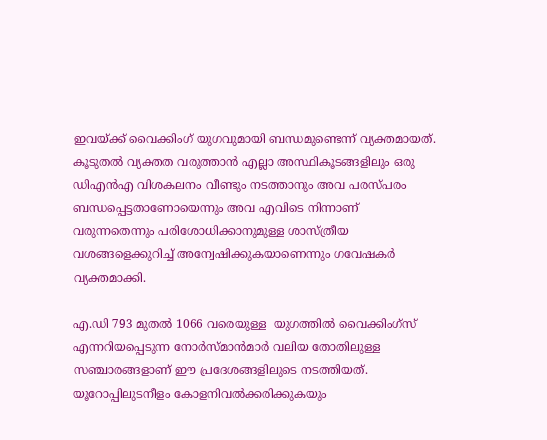ഇവയ്‌ക്ക് വൈക്കിംഗ് യുഗവുമായി ബന്ധമുണ്ടെന്ന് വ്യക്തമായത്. കൂടുതൽ വ്യക്തത വരുത്താൻ എല്ലാ അസ്ഥികൂടങ്ങളിലും ഒരു ഡിഎൻഎ വിശകലനം വീണ്ടും നടത്താനും അവ പരസ്പരം ബന്ധപ്പെട്ടതാണോയെന്നും അവ എവിടെ നിന്നാണ് വരുന്നതെന്നും പരിശോധിക്കാനുമുള്ള ശാസ്ത്രീയ വശങ്ങളെക്കുറിച്ച് അന്വേഷിക്കുകയാണെന്നും ഗവേഷകർ വ്യക്തമാക്കി.

എ.ഡി 793 മുതൽ 1066 വരെയുള്ള  യുഗത്തിൽ വൈക്കിംഗ്സ് എന്നറിയപ്പെടുന്ന നോർസ്മാൻമാർ വലിയ തോതിലുള്ള സഞ്ചാരങ്ങളാണ് ഈ പ്രദേശങ്ങളിലുടെ നടത്തിയത്. യൂറോപ്പിലുടനീളം കോളനിവൽക്കരിക്കുകയും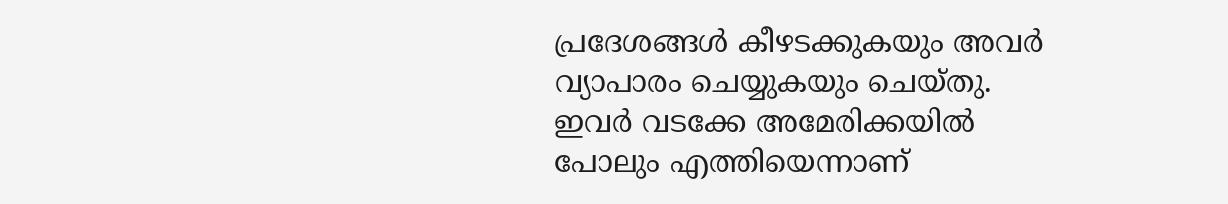പ്രദേശങ്ങൾ കീഴടക്കുകയും അവർ വ്യാപാരം ചെയ്യുകയും ചെയ്തു. ഇവർ വടക്കേ അമേരിക്കയിൽ പോലും എത്തിയെന്നാണ്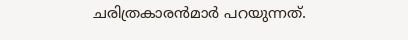ചരിത്രകാരൻമാർ പറയുന്നത്.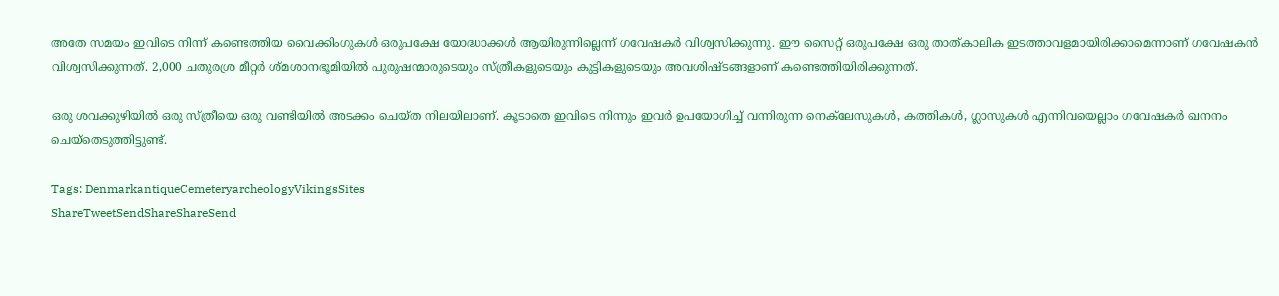അതേ സമയം ഇവിടെ നിന്ന് കണ്ടെത്തിയ വൈക്കിംഗുകൾ ഒരുപക്ഷേ യോദ്ധാക്കൾ ആയിരുന്നില്ലെന്ന് ഗവേഷകർ വിശ്വസിക്കുന്നു. ഈ സൈറ്റ് ഒരുപക്ഷേ ഒരു താത്കാലിക ഇടത്താവളമായിരിക്കാമെന്നാണ് ഗവേഷകൻ വിശ്വസിക്കുന്നത്. 2,000 ചതുരശ്ര മീറ്റർ ശ്മശാനഭൂമിയിൽ പുരുഷന്മാരുടെയും സ്ത്രീകളുടെയും കുട്ടികളുടെയും അവശിഷ്ടങ്ങളാണ് കണ്ടെത്തിയിരിക്കുന്നത്.

ഒരു ശവക്കുഴിയിൽ ഒരു സ്ത്രീയെ ഒരു വണ്ടിയിൽ അടക്കം ചെയ്ത നിലയിലാണ്. കൂടാതെ ഇവിടെ നിന്നും ഇവർ ഉപയോഗിച്ച് വന്നിരുന്ന നെക്‌ലേസുകൾ, കത്തികൾ, ഗ്ലാസുകൾ എന്നിവയെല്ലാം ഗവേഷകർ ഖനനം ചെയ്തെടുത്തിട്ടുണ്ട്.

Tags: DenmarkantiqueCemeteryarcheologyVikingsSites
ShareTweetSendShareShareSend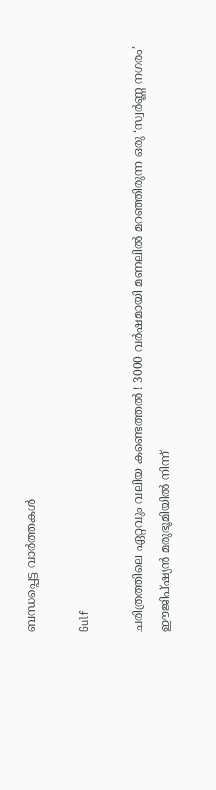ബന്ധപ്പെട്ട വാര്‍ത്തകള്‍

Gulf

ചരിത്രത്തിലെ ഏറ്റവും വലിയ കണ്ടെത്തൽ ! 3000 വർഷമായി മണലിൽ മറഞ്ഞിരുന്ന ഒരു ‘സ്വർണ്ണ നഗരം’ ഈജിപ്ഷ്യൻ മരുഭൂമിയിൽ നിന്ന്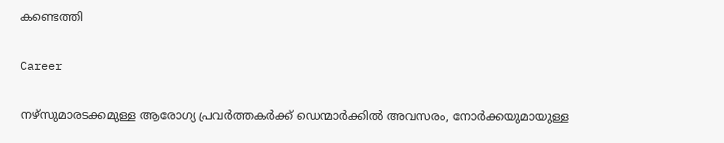കണ്ടെത്തി

Career

നഴ്‌സുമാരടക്കമുള്ള ആരോഗ്യ പ്രവര്‍ത്തകര്‍ക്ക് ഡെന്മാര്‍ക്കില്‍ അവസരം, നോര്‍ക്കയുമായുള്ള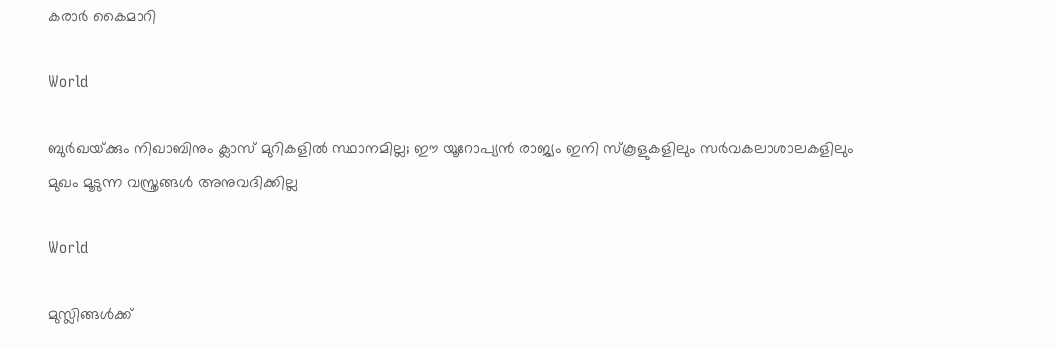കരാര്‍ കൈമാറി

World

ബുർഖയ്‌ക്കും നിഖാബിനും ക്ലാസ് മുറികളിൽ സ്ഥാനമില്ല; ഈ യൂറോപ്യൻ രാജ്യം ഇനി സ്കൂളുകളിലും സർവകലാശാലകളിലും മുഖം മൂടുന്ന വസ്ത്രങ്ങൾ അനുവദിക്കില്ല

World

മുസ്ലിങ്ങള്‍ക്ക്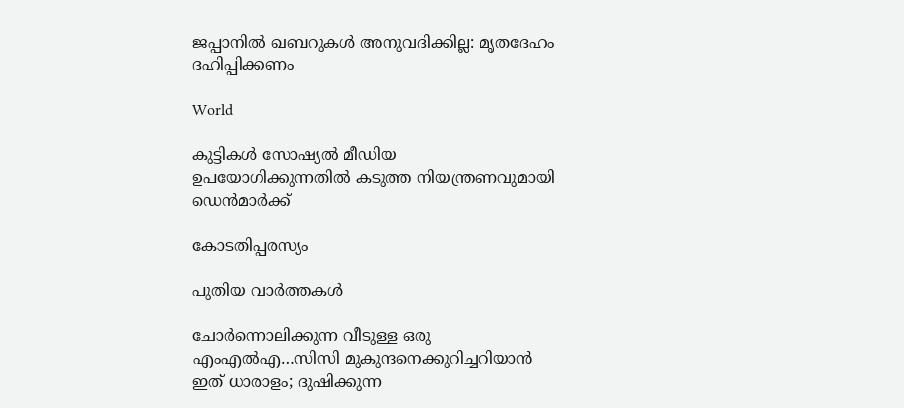ജപ്പാനില്‍ ഖബറുകള്‍ അനുവദിക്കില്ല: മൃതദേഹം ദഹിപ്പിക്കണം

World

കുട്ടികള്‍ സോഷ്യല്‍ മീഡിയ ഉപയോഗിക്കുന്നതില്‍ കടുത്ത നിയന്ത്രണവുമായി ഡെന്‍മാര്‍ക്ക്

കോടതിപ്പരസ്യം

പുതിയ വാര്‍ത്തകള്‍

ചോര്‍ന്നൊലിക്കുന്ന വീടുള്ള ഒരു എംഎല്‍എ…സിസി മുകുന്ദനെക്കുറിച്ചറിയാന്‍ ഇത് ധാരാളം; ദുഷിക്കുന്ന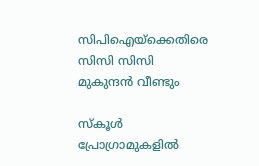സിപിഐയ്‌ക്കെതിരെ സിസി സിസി മുകുന്ദന്‍ വീണ്ടും

സ്കൂൾ പ്രോഗ്രാമുകളിൽ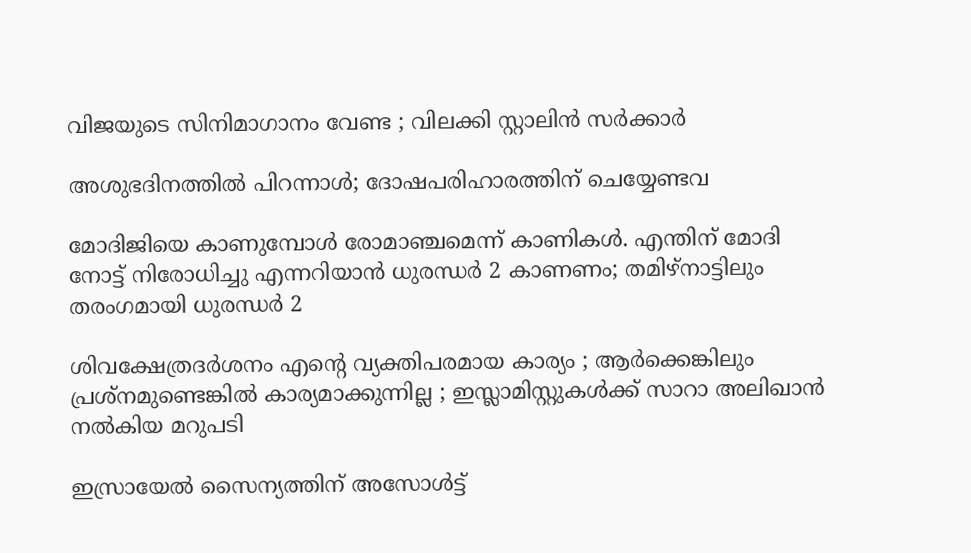വിജയുടെ സിനിമാഗാനം വേണ്ട ; വിലക്കി സ്റ്റാലിൻ സർക്കാർ

അശുഭദിനത്തിൽ പിറന്നാൾ; ദോഷപരിഹാരത്തിന് ചെയ്യേണ്ടവ

മോദിജിയെ കാണുമ്പോള്‍ രോമാഞ്ചമെന്ന് കാണികള്‍. എന്തിന് മോദി നോട്ട് നിരോധിച്ചു എന്നറിയാന്‍ ധുരന്ധര്‍ 2 കാണണം; തമിഴ്നാട്ടിലും തരംഗമായി ധുരന്ധര്‍ 2

ശിവക്ഷേത്രദർശനം എന്റെ വ്യക്തിപരമായ കാര്യം ; ആർക്കെങ്കിലും പ്രശ്‌നമുണ്ടെങ്കിൽ കാര്യമാക്കുന്നില്ല ; ഇസ്ലാമിസ്റ്റുകൾക്ക് സാറാ അലിഖാൻ നൽകിയ മറുപടി

ഇസ്രായേൽ സൈന്യത്തിന് അസോൾട്ട്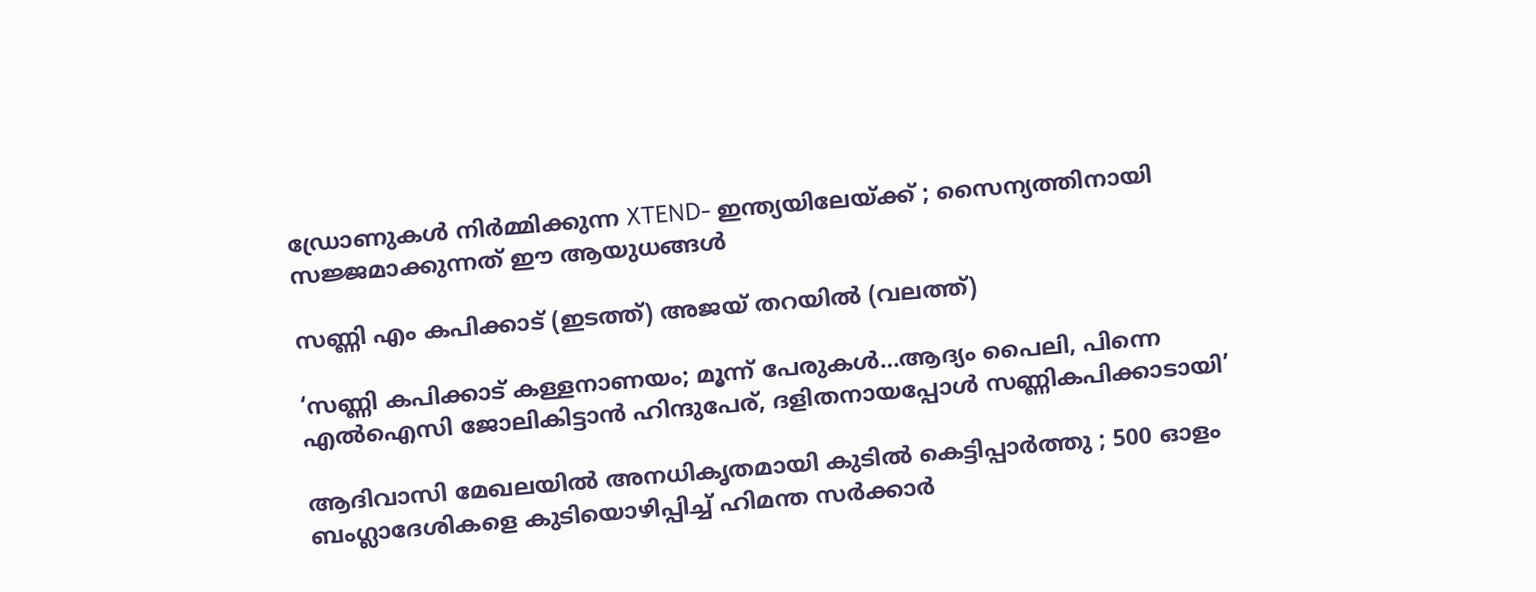ഡ്രോണുകൾ നിർമ്മിക്കുന്ന XTEND- ഇന്ത്യയിലേയ്‌ക്ക് ; സൈന്യത്തിനായി സജ്ജമാക്കുന്നത് ഈ ആയുധങ്ങൾ

സണ്ണി എം കപിക്കാട് (ഇടത്ത്) അജയ് തറയില്‍ (വലത്ത്)

‘സണ്ണി കപിക്കാട് കള്ളനാണയം; മൂന്ന് പേരുകള്‍…ആദ്യം പൈലി, പിന്നെ എല്‍ഐസി ജോലികിട്ടാന്‍ ഹിന്ദുപേര്, ദളിതനായപ്പോള്‍ സണ്ണികപിക്കാടായി’

ആദിവാസി മേഖലയിൽ അനധികൃതമായി കുടിൽ കെട്ടിപ്പാർത്തു ; 500 ഓളം ബംഗ്ലാദേശികളെ കുടിയൊഴിപ്പിച്ച് ഹിമന്ത സർക്കാർ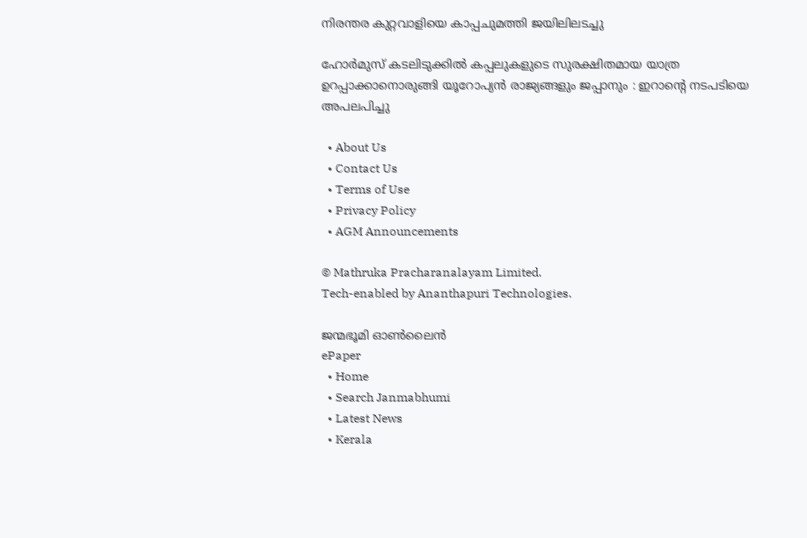നിരന്തര കുറ്റവാളിയെ കാപ്പചുമത്തി ജയിലിലടച്ചു

ഹോർമുസ് കടലിടുക്കിൽ കപ്പലുകളുടെ സുരക്ഷിതമായ യാത്ര ഉറപ്പാക്കാനൊരുങ്ങി യൂറോപ്യൻ രാജ്യങ്ങളും ജപ്പാനും : ഇറാന്റെ നടപടിയെ അപലപിച്ചു

  • About Us
  • Contact Us
  • Terms of Use
  • Privacy Policy
  • AGM Announcements

© Mathruka Pracharanalayam Limited.
Tech-enabled by Ananthapuri Technologies.

ജന്മഭൂമി ഓണ്‍ലൈന്‍
ePaper
  • Home
  • Search Janmabhumi
  • Latest News
  • Kerala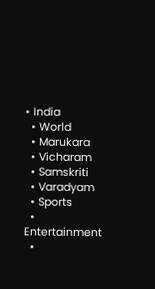• India
  • World
  • Marukara
  • Vicharam
  • Samskriti
  • Varadyam
  • Sports
  • Entertainment
  •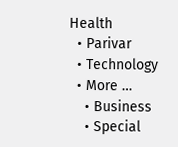Health
  • Parivar
  • Technology
  • More …
    • Business
    • Special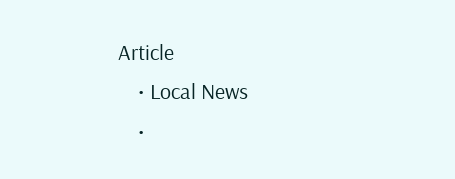Article
    • Local News
    •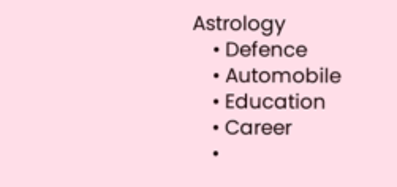Astrology
    • Defence
    • Automobile
    • Education
    • Career
    •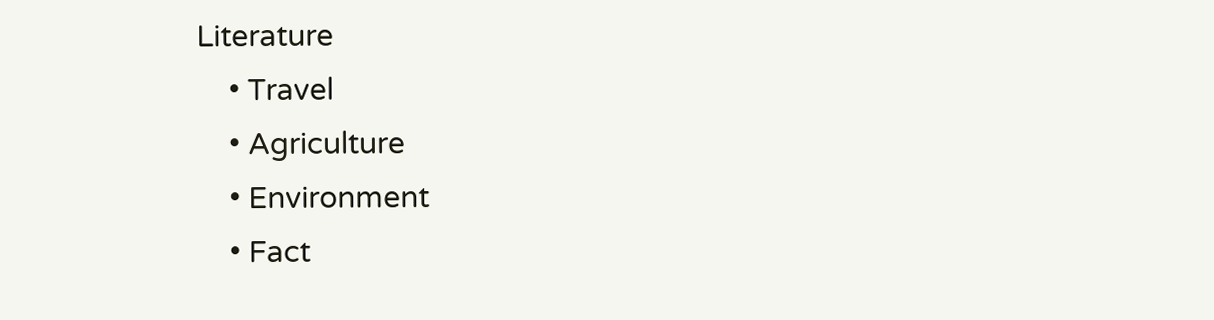Literature
    • Travel
    • Agriculture
    • Environment
    • Fact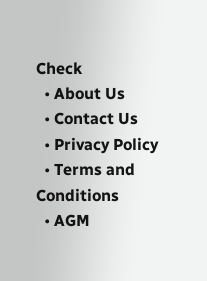Check
  • About Us
  • Contact Us
  • Privacy Policy
  • Terms and Conditions
  • AGM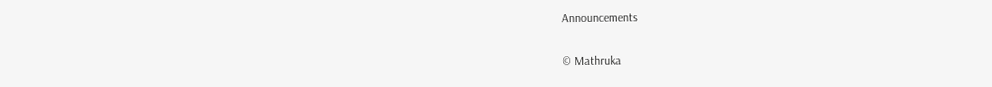Announcements

© Mathruka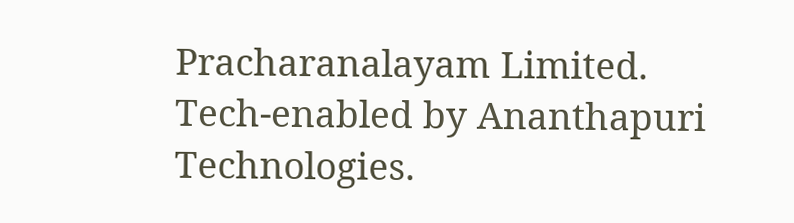Pracharanalayam Limited.
Tech-enabled by Ananthapuri Technologies.